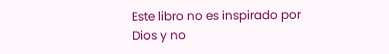Este libro no es inspirado por Dios y no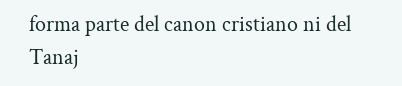forma parte del canon cristiano ni del Tanaj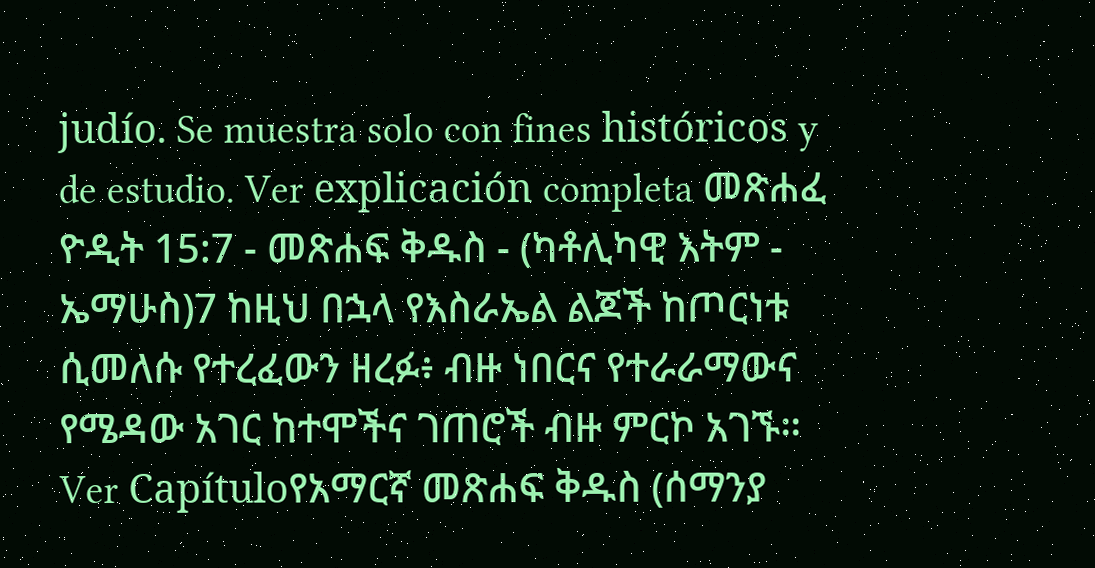judío. Se muestra solo con fines históricos y de estudio. Ver explicación completa መጽሐፈ ዮዲት 15:7 - መጽሐፍ ቅዱስ - (ካቶሊካዊ እትም - ኤማሁስ)7 ከዚህ በኋላ የእስራኤል ልጆች ከጦርነቱ ሲመለሱ የተረፈውን ዘረፉ፥ ብዙ ነበርና የተራራማውና የሜዳው አገር ከተሞችና ገጠሮች ብዙ ምርኮ አገኙ። Ver Capítuloየአማርኛ መጽሐፍ ቅዱስ (ሰማንያ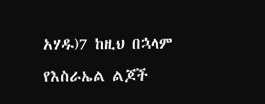አሃዱ)7 ከዚህ በኋላም የእስራኤል ልጆች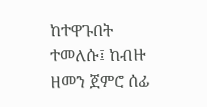ከተዋጉበት ተመለሱ፤ ከብዙ ዘመን ጀምሮ ሰፊ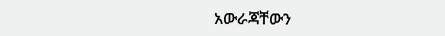አውራጃቸውን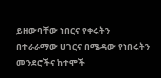ይዘውባቸው ነበርና የቀሩትን በተራራማው ሀገርና በሜዳው የነበሩትን መንደሮችና ከተሞች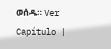ወሰዱ። Ver Capítulo |